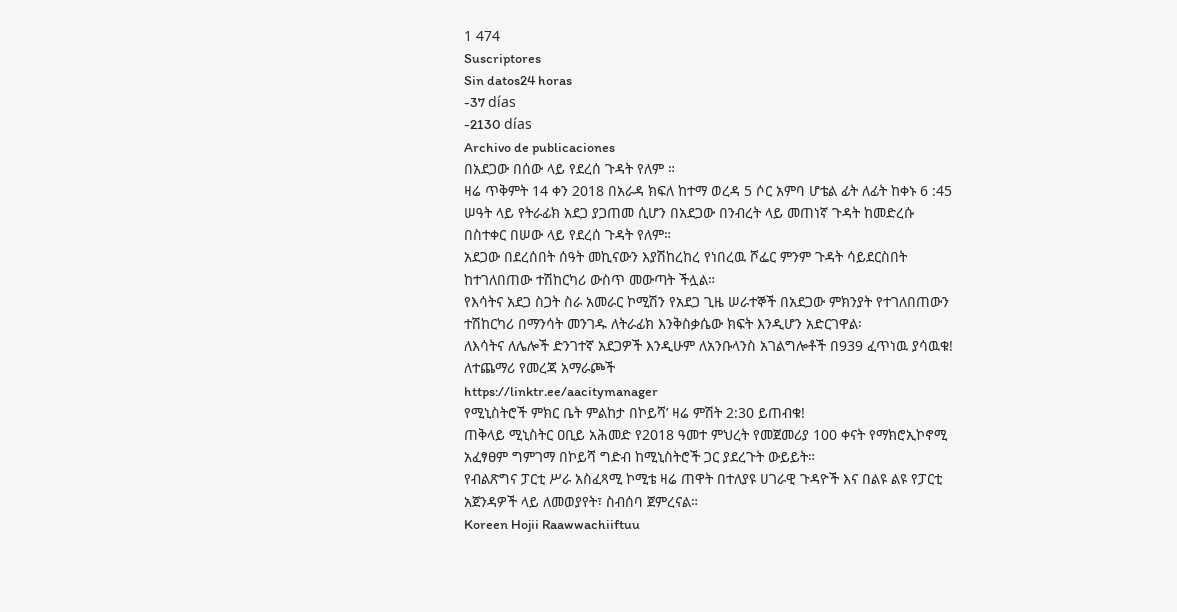1 474
Suscriptores
Sin datos24 horas
-37 días
-2130 días
Archivo de publicaciones
በአደጋው በሰው ላይ የደረሰ ጉዳት የለም ።
ዛሬ ጥቅምት 14 ቀን 2018 በአራዳ ክፍለ ከተማ ወረዳ 5 ሶር አምባ ሆቴል ፊት ለፊት ከቀኑ 6 :45 ሠዓት ላይ የትራፊክ አደጋ ያጋጠመ ሲሆን በአደጋው በንብረት ላይ መጠነኛ ጉዳት ከመድረሱ በስተቀር በሠው ላይ የደረሰ ጉዳት የለም።
አደጋው በደረሰበት ሰዓት መኪናውን እያሽከረከረ የነበረዉ ሾፌር ምንም ጉዳት ሳይደርስበት ከተገለበጠው ተሽከርካሪ ውስጥ መውጣት ችሏል።
የእሳትና አደጋ ስጋት ስራ አመራር ኮሚሽን የአደጋ ጊዜ ሠራተኞች በአደጋው ምክንያት የተገለበጠውን ተሽከርካሪ በማንሳት መንገዱ ለትራፊክ እንቅስቃሴው ክፍት እንዲሆን አድርገዋል፡
ለእሳትና ለሌሎች ድንገተኛ አደጋዎች እንዲሁም ለአንቡላንስ አገልግሎቶች በ939 ፈጥነዉ ያሳዉቁ!
ለተጨማሪ የመረጃ አማራጮች
https://linktr.ee/aacitymanager
የሚኒስትሮች ምክር ቤት ምልከታ በኮይሻ’ ዛሬ ምሽት 2:30 ይጠብቁ!
ጠቅላይ ሚኒስትር ዐቢይ አሕመድ የ2018 ዓመተ ምህረት የመጀመሪያ 100 ቀናት የማክሮኢኮኖሚ አፈፃፀም ግምገማ በኮይሻ ግድብ ከሚኒስትሮች ጋር ያደረጉት ውይይት።
የብልጽግና ፓርቲ ሥራ አስፈጻሚ ኮሚቴ ዛሬ ጠዋት በተለያዩ ሀገራዊ ጉዳዮች እና በልዩ ልዩ የፓርቲ አጀንዳዎች ላይ ለመወያየት፣ ስብሰባ ጀምረናል።
Koreen Hojii Raawwachiiftuu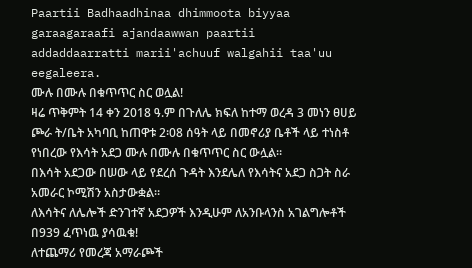Paartii Badhaadhinaa dhimmoota biyyaa garaagaraafi ajandaawwan paartii addaddaarratti marii'achuuf walgahii taa'uu eegaleera.
ሙሉ በሙሉ በቁጥጥር ስር ወሏል!
ዛሬ ጥቅምት 14 ቀን 2018 ዓ.ም በጉለሌ ክፍለ ከተማ ወረዳ 3 መነን ፀሀይ ጮራ ት/ቤት አካባቢ ከጠዋቱ 2፡08 ሰዓት ላይ በመኖሪያ ቤቶች ላይ ተነስቶ የነበረው የእሳት አደጋ ሙሉ በሙሉ በቁጥጥር ስር ውሏል።
በእሳት አደጋው በሠው ላይ የደረሰ ጉዳት እንደሌለ የእሳትና አደጋ ስጋት ስራ አመራር ኮሚሽን አስታውቋል።
ለእሳትና ለሌሎች ድንገተኛ አደጋዎች እንዲሁም ለአንቡላንስ አገልግሎቶች በ939 ፈጥነዉ ያሳዉቁ!
ለተጨማሪ የመረጃ አማራጮች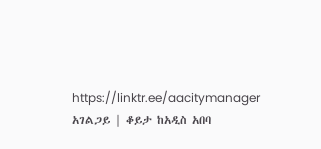https://linktr.ee/aacitymanager
አገልጋይ | ቆይታ ከአዲስ አበባ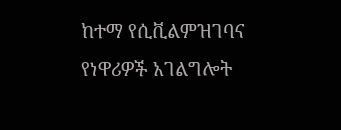ከተማ የሲቪልምዝገባና የነዋሪዎች አገልግሎት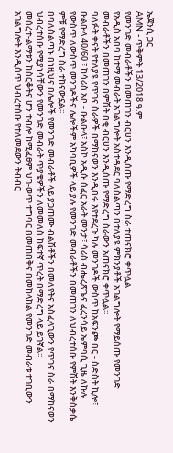ኤጀንሲ ጋር
AMN - ጥቅምት 13/2018 ዓ.ም
የመንገድ መብራቶችን በመጠገን ብርሀን እንዲሰጡ የማድረግ ስራ ተጠናክሮ ቀጥሏል
የአዲስ አበባ ከተማ መብራት አገልግሎት አስተዳደር ባለስልጣን በተለያዩ ምክንያቶች አገልግሎት የማይሰጡ የመንገድ መብራቶችን በመጠገን በምሽት በቂ ብርሀን እንዲሰጡ የማድረግ ስራውን አጠናክሮ ቀጥሏል፡፡
ባለፉት ቀናት የተለያዩ የጥገና ስራዎች በማከናወን እንዲበሩ እየተደረጉ ካሉ መንገዶች ውስጥ ከአፍንጮ በር - ስድስት ኪሎ፣ ቡልቡላ 40/60 ፣ ከሳሪስ አቦ - ቡልቡላ፣ አስኮ አዲሱ ሰፈር አራት መንታ፣ ሳሪስ ብሔረጽጌና ፈረንሳይ ኤምባሲ ጊዜ ለኩሉ የውስጥ ለውስጥ መንገዶችና ሌሎችም አካባቢዎች ላይ ያሉ የመንገድ መብራቶችን በመጠገን ለህብረተሰቡ የምሽት እንቅስቃሴ ምቹ የማድረግ ስራ ተከናውኗል፡፡
በባለስልጣኑ በነዚህና በሌሎች የመንገድ መብራቶች ላይ ያጋጠሙ ብልሽቶችን በመለየትና አስፈላጊውን የጥገና ስራ በማከናወን ህብረተሰቡ የሚያነሳቸውን የመንገድ መብራት ጥያቄዎችን ለመመለስ ከፍተኛ ጥረት በማድረግ ላይ ይገኛል፡፡
መሰረተ-ልማቱን ከስርቆትና ሆን ተብሎ ከሚፈፀም ህገ-ወጥ ተግባር በመጠበቅና በመከላከል የመንገድ መብራቱ ተገቢውን አገልግሎት እንዲሰጥ ህብረተሰቡ የተለመደውን ትብብር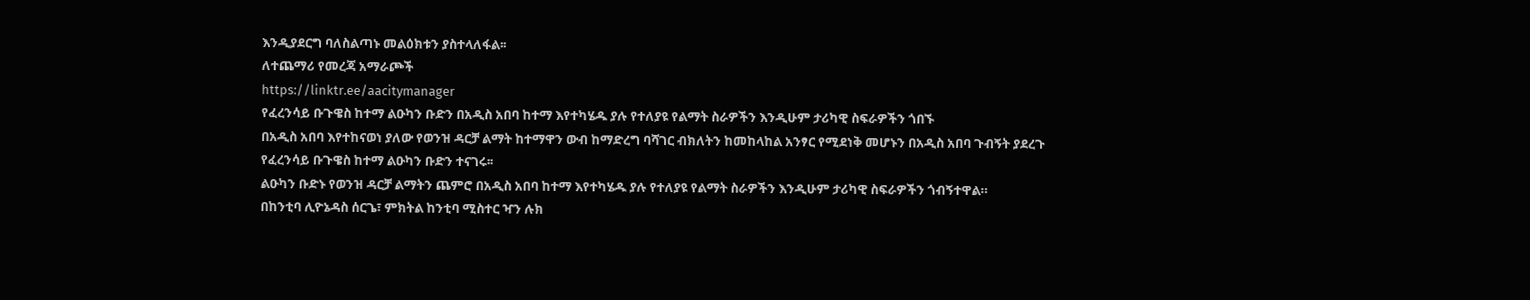እንዲያደርግ ባለስልጣኑ መልዕክቱን ያስተላለፋል፡፡
ለተጨማሪ የመረጃ አማራጮች
https://linktr.ee/aacitymanager
የፈረንሳይ ቡጉዌስ ከተማ ልዑካን ቡድን በአዲስ አበባ ከተማ እየተካሄዱ ያሉ የተለያዩ የልማት ስራዎችን እንዲሁም ታሪካዊ ስፍራዎችን ጎበኙ
በአዲስ አበባ እየተከናወነ ያለው የወንዝ ዳርቻ ልማት ከተማዋን ውብ ከማድረግ ባሻገር ብክለትን ከመከላከል አንፃር የሚደነቅ መሆኑን በአዲስ አበባ ጉብኝት ያደረጉ የፈረንሳይ ቡጉዌስ ከተማ ልዑካን ቡድን ተናገሩ፡፡
ልዑካን ቡድኑ የወንዝ ዳርቻ ልማትን ጨምሮ በአዲስ አበባ ከተማ እየተካሄዱ ያሉ የተለያዩ የልማት ስራዎችን እንዲሁም ታሪካዊ ስፍራዎችን ጎብኝተዋል።
በከንቲባ ሊዮኔዳስ ሰርጌ፣ ምክትል ከንቲባ ሚስተር ዣን ሉክ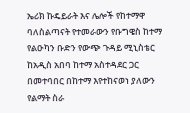ኤሪክ ኩዴይራት እና ሌሎች የከተማዋ ባለስልጣናት የተመራውን የቡግዌስ ከተማ የልዑካን ቡድን የውጭ ጉዳይ ሚኒስቴር ከአዲስ አበባ ከተማ አስተዳደር ጋር በመተባበር በከተማ እየተከናወነ ያለውን የልማት ስራ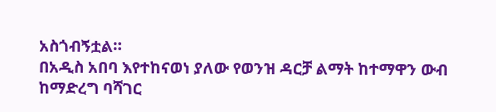አስጎብኝቷል።
በአዲስ አበባ እየተከናወነ ያለው የወንዝ ዳርቻ ልማት ከተማዋን ውብ ከማድረግ ባሻገር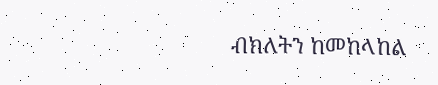ብክለትን ከመከላከል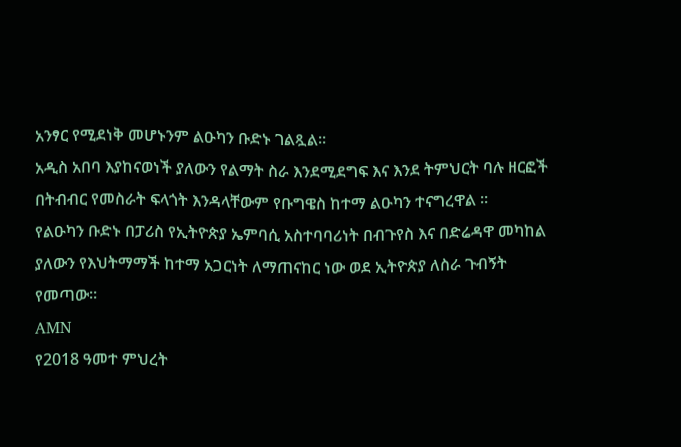አንፃር የሚደነቅ መሆኑንም ልዑካን ቡድኑ ገልጿል።
አዲስ አበባ እያከናወነች ያለውን የልማት ስራ እንደሚደግፍ እና እንደ ትምህርት ባሉ ዘርፎች በትብብር የመስራት ፍላጎት እንዳላቸውም የቡግዌስ ከተማ ልዑካን ተናግረዋል ።
የልዑካን ቡድኑ በፓሪስ የኢትዮጵያ ኤምባሲ አስተባባሪነት በብጉየስ እና በድሬዳዋ መካከል ያለውን የእህትማማች ከተማ አጋርነት ለማጠናከር ነው ወደ ኢትዮጵያ ለስራ ጉብኝት የመጣው።
AMN
የ2018 ዓመተ ምህረት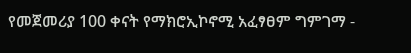የመጀመሪያ 100 ቀናት የማክሮኢኮኖሚ አፈፃፀም ግምገማ -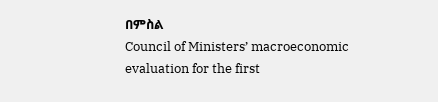በምስል
Council of Ministers’ macroeconomic evaluation for the first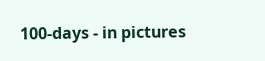100-days - in pictures